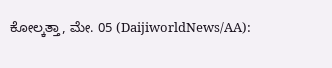ಕೋಲ್ಕತ್ತಾ, ಮೇ. 05 (DaijiworldNews/AA):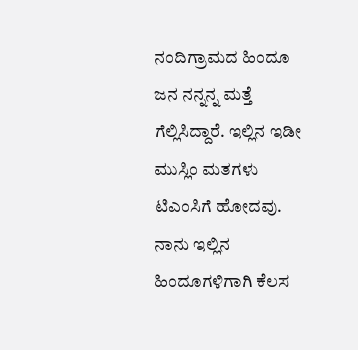ನಂದಿಗ್ರಾಮದ ಹಿಂದೂ ಜನ ನನ್ನನ್ನ ಮತ್ತೆ ಗೆಲ್ಲಿಸಿದ್ದಾರೆ. ಇಲ್ಲಿನ ಇಡೀ ಮುಸ್ಲಿಂ ಮತಗಳು ಟಿಎಂಸಿಗೆ ಹೋದವು. ನಾನು ಇಲ್ಲಿನ ಹಿಂದೂಗಳಿಗಾಗಿ ಕೆಲಸ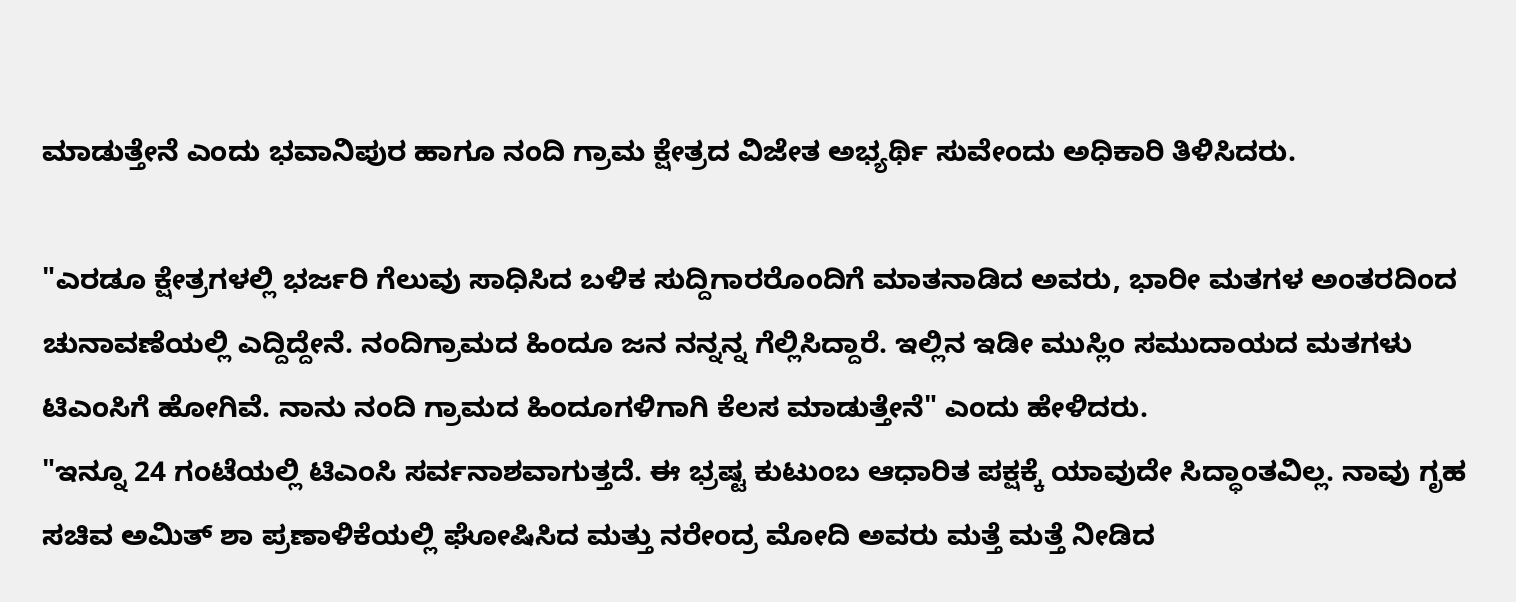ಮಾಡುತ್ತೇನೆ ಎಂದು ಭವಾನಿಪುರ ಹಾಗೂ ನಂದಿ ಗ್ರಾಮ ಕ್ಷೇತ್ರದ ವಿಜೇತ ಅಭ್ಯರ್ಥಿ ಸುವೇಂದು ಅಧಿಕಾರಿ ತಿಳಿಸಿದರು.

"ಎರಡೂ ಕ್ಷೇತ್ರಗಳಲ್ಲಿ ಭರ್ಜರಿ ಗೆಲುವು ಸಾಧಿಸಿದ ಬಳಿಕ ಸುದ್ದಿಗಾರರೊಂದಿಗೆ ಮಾತನಾಡಿದ ಅವರು, ಭಾರೀ ಮತಗಳ ಅಂತರದಿಂದ ಚುನಾವಣೆಯಲ್ಲಿ ಎದ್ದಿದ್ದೇನೆ. ನಂದಿಗ್ರಾಮದ ಹಿಂದೂ ಜನ ನನ್ನನ್ನ ಗೆಲ್ಲಿಸಿದ್ದಾರೆ. ಇಲ್ಲಿನ ಇಡೀ ಮುಸ್ಲಿಂ ಸಮುದಾಯದ ಮತಗಳು ಟಿಎಂಸಿಗೆ ಹೋಗಿವೆ. ನಾನು ನಂದಿ ಗ್ರಾಮದ ಹಿಂದೂಗಳಿಗಾಗಿ ಕೆಲಸ ಮಾಡುತ್ತೇನೆ" ಎಂದು ಹೇಳಿದರು.
"ಇನ್ನೂ 24 ಗಂಟೆಯಲ್ಲಿ ಟಿಎಂಸಿ ಸರ್ವನಾಶವಾಗುತ್ತದೆ. ಈ ಭ್ರಷ್ಟ ಕುಟುಂಬ ಆಧಾರಿತ ಪಕ್ಷಕ್ಕೆ ಯಾವುದೇ ಸಿದ್ಧಾಂತವಿಲ್ಲ. ನಾವು ಗೃಹ ಸಚಿವ ಅಮಿತ್ ಶಾ ಪ್ರಣಾಳಿಕೆಯಲ್ಲಿ ಘೋಷಿಸಿದ ಮತ್ತು ನರೇಂದ್ರ ಮೋದಿ ಅವರು ಮತ್ತೆ ಮತ್ತೆ ನೀಡಿದ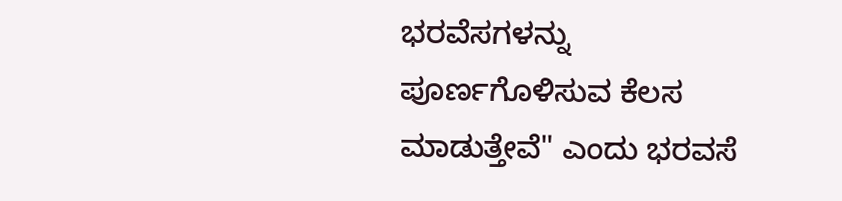ಭರವೆಸಗಳನ್ನು ಪೂರ್ಣಗೊಳಿಸುವ ಕೆಲಸ ಮಾಡುತ್ತೇವೆ" ಎಂದು ಭರವಸೆ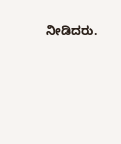ನೀಡಿದರು.